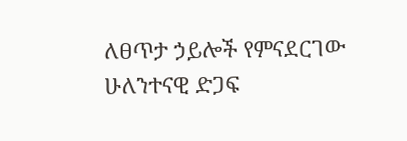ለፀጥታ ኃይሎች የምናደርገው ሁለንተናዊ ድጋፍ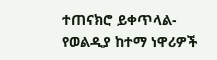ተጠናክሮ ይቀጥላል- የወልዲያ ከተማ ነዋሪዎች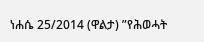ነሐሴ 25/2014 (ዋልታ) ”የሕወሓት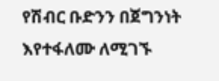የሽብር ቡድንን በጀግንነት እየተፋለሙ ለሚገኙ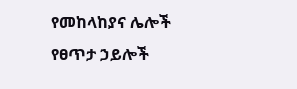የመከላከያና ሌሎች የፀጥታ ኃይሎች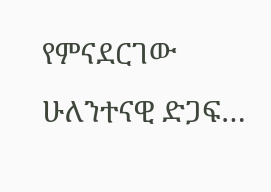የምናደርገው ሁለንተናዊ ድጋፍ…